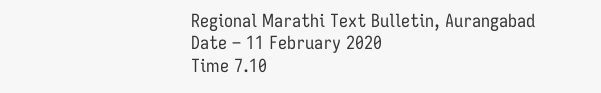Regional Marathi Text Bulletin, Aurangabad
Date – 11 February 2020
Time 7.10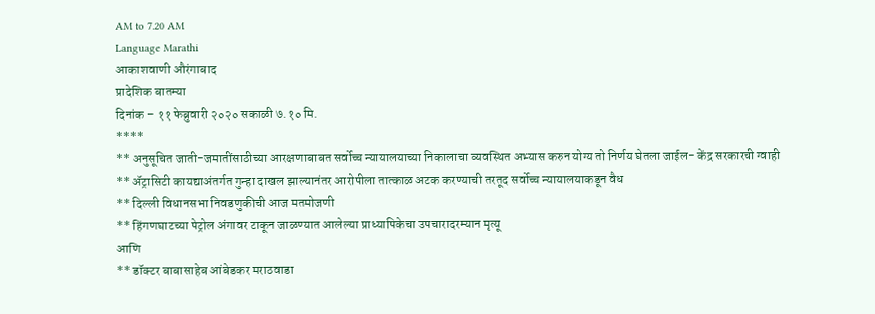AM to 7.20 AM
Language Marathi
आकाशवाणी औरंगाबाद
प्रादेशिक बातम्या
दिनांक – ११ फेब्रुवारी २०२० सकाळी ७.१० मि.
****
** अनुसूचित जाती-जमातींसाठीच्या आरक्षणाबाबत सर्वोच्च न्यायालयाच्या निकालाचा व्यवस्थित अभ्यास करुन योग्य तो निर्णय घेतला जाईल- केंद्र सरकारची ग्वाही
** ॲट्रासिटी कायद्याअंतर्गत गुन्हा दाखल झाल्यानंतर आरोपीला तात्काळ अटक करण्याची तरतूद सर्वोच्च न्यायालयाकडून वैध
** दिल्ली विधानसभा निवडणुकीची आज मतमोजणी
** हिंगणघाटच्या पेट्रोल अंगावर टाकून जाळण्यात आलेल्या प्राध्यापिकेचा उपचारादरम्यान मृत्यू
आणि
** डॉक्टर बाबासाहेब आंबेडकर मराठवाडा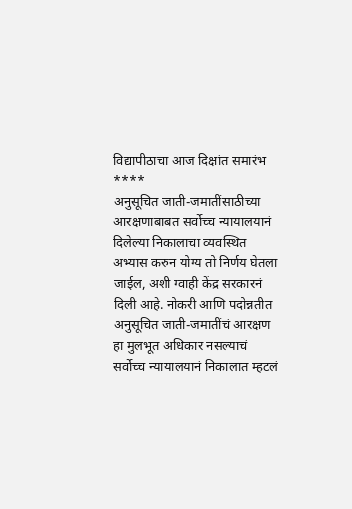विद्यापीठाचा आज दिक्षांत समारंभ
****
अनुसूचित जाती-जमातींसाठीच्या आरक्षणाबाबत सर्वोच्च न्यायालयानं दिलेल्या निकालाचा व्यवस्थित अभ्यास करुन योग्य तो निर्णय घेतला जाईल, अशी ग्वाही केंद्र सरकारनं दिली आहे. नोकरी आणि पदोन्नतीत अनुसूचित जाती-जमातींचं आरक्षण हा मुलभूत अधिकार नसल्याचं सर्वोच्च न्यायालयानं निकालात म्हटलं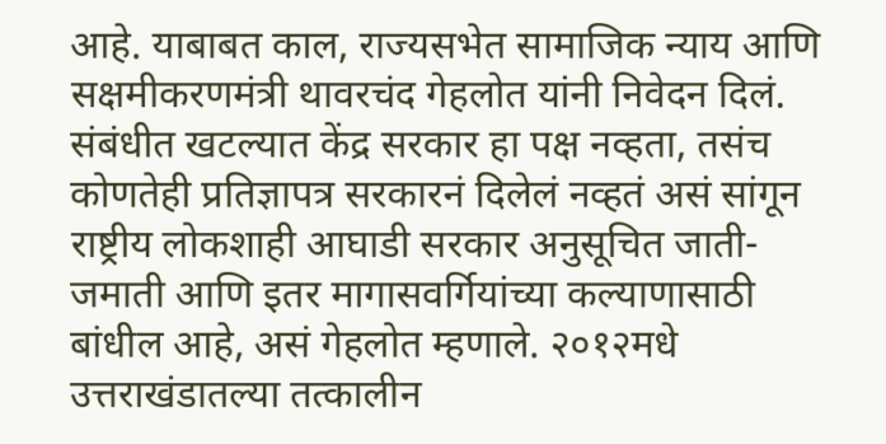आहे. याबाबत काल, राज्यसभेत सामाजिक न्याय आणि सक्षमीकरणमंत्री थावरचंद गेहलोत यांनी निवेदन दिलं. संबंधीत खटल्यात केंद्र सरकार हा पक्ष नव्हता, तसंच कोणतेही प्रतिज्ञापत्र सरकारनं दिलेलं नव्हतं असं सांगून राष्ट्रीय लोकशाही आघाडी सरकार अनुसूचित जाती-जमाती आणि इतर मागासवर्गियांच्या कल्याणासाठी बांधील आहे, असं गेहलोत म्हणाले. २०१२मधे उत्तराखंडातल्या तत्कालीन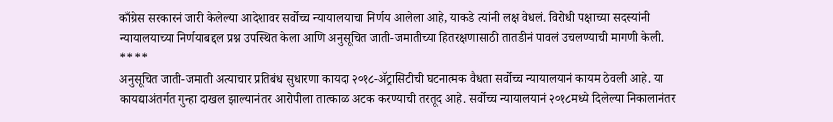काँग्रेस सरकारनं जारी केलेल्या आदेशावर सर्वोच्च न्यायालयाचा निर्णय आलेला आहे, याकडे त्यांनी लक्ष वेधलं. विरोधी पक्षाच्या सदस्यांनी न्यायालयाच्या निर्णयाबद्दल प्रश्न उपस्थित केला आणि अनुसूचित जाती-जमातीच्या हितरक्षणासाठी तातडीनं पावलं उचलण्याची मागणी केली.
****
अनुसूचित जाती-जमाती अत्याचार प्रतिबंध सुधारणा कायदा २०१८-ॲट्रासिटीची घटनात्मक वैधता सर्वोच्च न्यायालयानं कायम ठेवली आहे. या कायद्याअंतर्गत गुन्हा दाखल झाल्यानंतर आरोपीला तात्काळ अटक करण्याची तरतूद आहे. सर्वोच्च न्यायालयानं २०१८मध्ये दिलेल्या निकालानंतर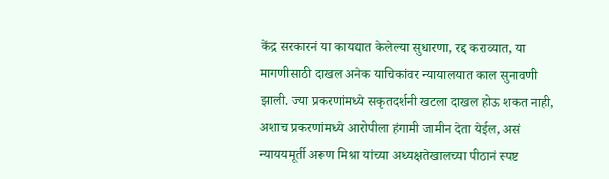केंद्र सरकारनं या कायद्यात केलेल्या सुधारणा, रद्द कराव्यात, या मागणीसाठी दाखल अनेक याचिकांवर न्यायालयात काल सुनावणी झाली. ज्या प्रकरणांमध्ये सकृतदर्शनी खटला दाखल होऊ शकत नाही, अशाच प्रकरणांमध्ये आरोपीला हंगामी जामीन देता येईल, असं न्याययमूर्ती अरूण मिश्रा यांच्या अध्यक्षतेखालच्या पीठानं स्पष्ट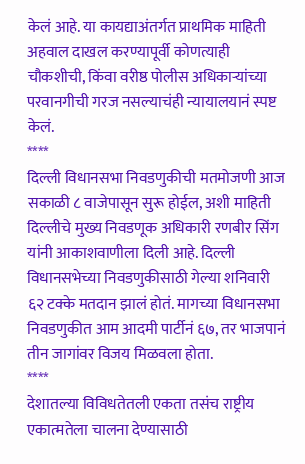केलं आहे. या कायद्याअंतर्गत प्राथमिक माहिती अहवाल दाखल करण्यापूर्वी कोणत्याही चौकशीची, किंवा वरीष्ठ पोलीस अधिकाऱ्यांच्या परवानगीची गरज नसल्याचंही न्यायालयानं स्पष्ट केलं.
****
दिल्ली विधानसभा निवडणुकीची मतमोजणी आज सकाळी ८ वाजेपासून सुरू होईल, अशी माहिती दिल्लीचे मुख्य निवडणूक अधिकारी रणबीर सिंग यांनी आकाशवाणीला दिली आहे. दिल्ली विधानसभेच्या निवडणुकीसाठी गेल्या शनिवारी ६२ टक्के मतदान झालं होतं. मागच्या विधानसभा निवडणुकीत आम आदमी पार्टीनं ६७, तर भाजपानं तीन जागांवर विजय मिळवला होता.
****
देशातल्या विविधतेतली एकता तसंच राष्ट्रीय एकात्मतेला चालना देण्यासाठी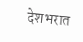देशभरात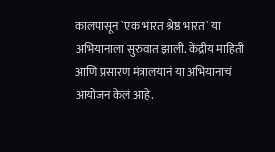कालपासून `एक भारत श्रेष्ठ भारत` या अभियानाला सुरुवात झाली. केंद्रीय माहिती आणि प्रसारण मंत्रालयानं या अभियानाचं आयोजन केलं आहे.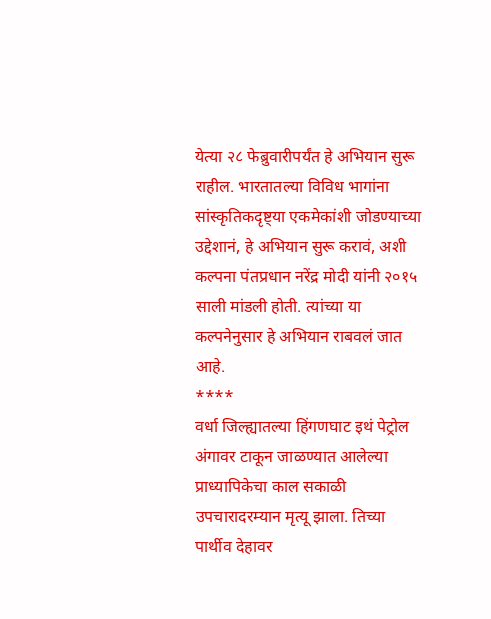येत्या २८ फेब्रुवारीपर्यंत हे अभियान सुरू राहील. भारतातल्या विविध भागांना सांस्कृतिकदृष्ट्या एकमेकांशी जोडण्याच्या उद्देशानं, हे अभियान सुरू करावं, अशी कल्पना पंतप्रधान नरेंद्र मोदी यांनी २०१५ साली मांडली होती. त्यांच्या या कल्पनेनुसार हे अभियान राबवलं जात आहे.
****
वर्धा जिल्ह्यातल्या हिंगणघाट इथं पेट्रोल अंगावर टाकून जाळण्यात आलेल्या प्राध्यापिकेचा काल सकाळी उपचारादरम्यान मृत्यू झाला. तिच्या पार्थीव देहावर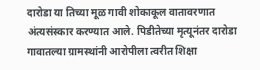दारोडा या तिच्या मूळ गावी शोकाकूल वातावरणात अंत्यसंस्कार करण्यात आले. पिडीतेच्या मृत्यूनंतर दारोडा गावातल्या ग्रामस्थांनी आरोपीला त्वरीत शिक्षा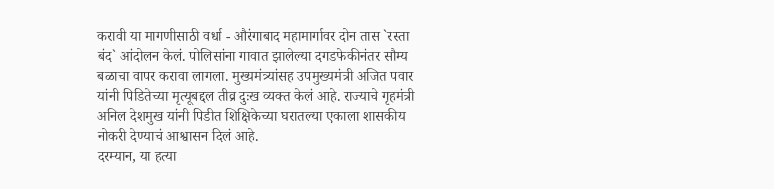करावी या मागणीसाठी वर्धा - औरंगाबाद महामार्गावर दोन तास `रस्ता बंद` आंदोलन केलं. पोलिसांना गावात झालेल्या दगडफेकीनंतर सौम्य बळाचा वापर करावा लागला. मुख्यमंत्र्यांसह उपमुख्यमंत्री अजित पवार यांनी पिडितेच्या मृत्यूबद्दल तीव्र दुःख व्यक्त केलं आहे. राज्याचे गृहमंत्री अनिल देशमुख यांनी पिडीत शिक्षिकेच्या घरातल्या एकाला शासकीय नोकरी देण्याचं आश्वासन दिलं आहे.
दरम्यान, या हत्या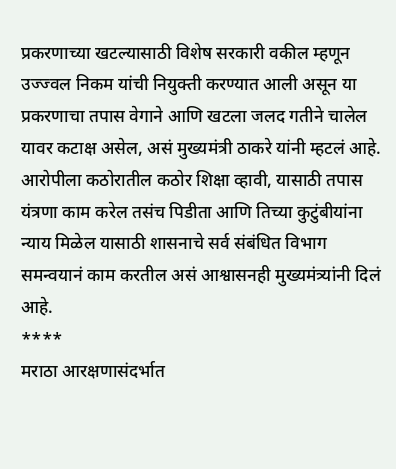प्रकरणाच्या खटल्यासाठी विशेष सरकारी वकील म्हणून उज्ज्वल निकम यांची नियुक्ती करण्यात आली असून या प्रकरणाचा तपास वेगाने आणि खटला जलद गतीने चालेल यावर कटाक्ष असेल, असं मुख्यमंत्री ठाकरे यांनी म्हटलं आहे. आरोपीला कठोरातील कठोर शिक्षा व्हावी, यासाठी तपास यंत्रणा काम करेल तसंच पिडीता आणि तिच्या कुटुंबीयांना न्याय मिळेल यासाठी शासनाचे सर्व संबंधित विभाग समन्वयानं काम करतील असं आश्वासनही मुख्यमंत्र्यांनी दिलं आहे.
****
मराठा आरक्षणासंदर्भात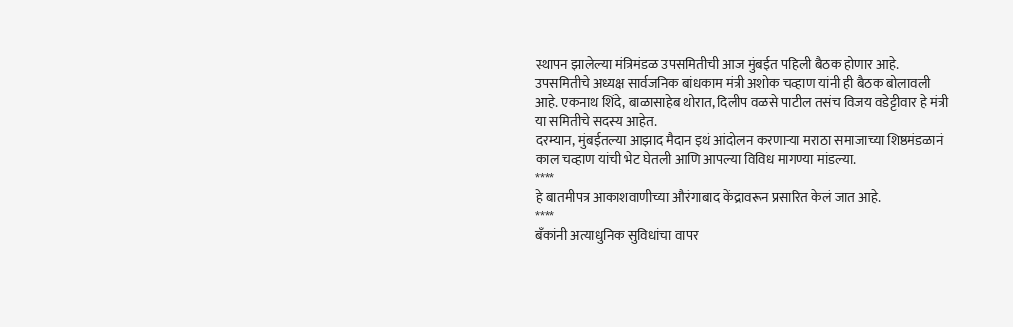स्थापन झालेल्या मंत्रिमंडळ उपसमितीची आज मुंबईत पहिली बैठक होणार आहे. उपसमितीचे अध्यक्ष सार्वजनिक बांधकाम मंत्री अशोक चव्हाण यांनी ही बैठक बोलावली आहे. एकनाथ शिंदे, बाळासाहेब थोरात, दिलीप वळसे पाटील तसंच विजय वडेट्टीवार हे मंत्री या समितीचे सदस्य आहेत.
दरम्यान, मुंबईतल्या आझाद मैदान इथं आंदोलन करणाऱ्या मराठा समाजाच्या शिष्ठमंडळानं काल चव्हाण यांची भेट घेतली आणि आपल्या विविध मागण्या मांडल्या.
****
हे बातमीपत्र आकाशवाणीच्या औरंगाबाद केंद्रावरून प्रसारित केलं जात आहे.
****
बँकांनी अत्याधुनिक सुविधांचा वापर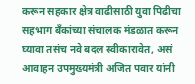करून सहकार क्षेत्र वाढीसाठी युवा पिढीचा सहभाग बँकांच्या संचालक मंडळात करून घ्यावा तसंच नवे बदल स्वीकारावेत, असं आवाहन उपमुख्यमंत्री अजित पवार यांनी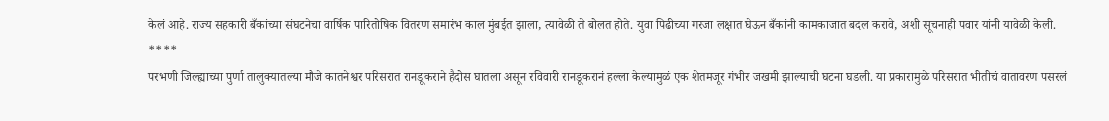केलं आहे. राज्य सहकारी बँकांच्या संघटनेचा वार्षिक पारितोषिक वितरण समारंभ काल मुंबईत झाला, त्यावेळी ते बोलत होते. युवा पिढीच्या गरजा लक्षात घेऊन बँकांनी कामकाजात बदल करावे, अशी सूचनाही पवार यांनी यावेळी केली.
****
परभणी जिल्ह्याच्या पुर्णा तालुक्यातल्या मौजे कातनेश्वर परिसरात रानडूकराने हैदोस घातला असून रविवारी रानडूकरानं हल्ला केल्यामुळं एक शेतमजूर गंभीर जखमी झाल्याची घटना घडली. या प्रकारामुळे परिसरात भीतीचं वातावरण पसरलं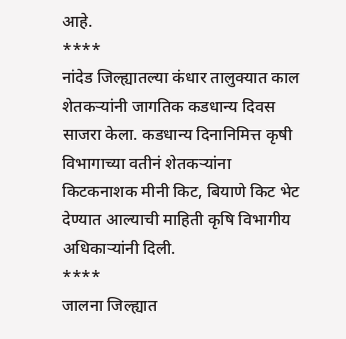आहे.
****
नांदेड जिल्ह्यातल्या कंधार तालुक्यात काल शेतकऱ्यांनी जागतिक कडधान्य दिवस साजरा केला. कडधान्य दिनानिमित्त कृषी विभागाच्या वतीनं शेतकऱ्यांना किटकनाशक मीनी किट, बियाणे किट भेट देण्यात आल्याची माहिती कृषि विभागीय अधिकाऱ्यांनी दिली.
****
जालना जिल्ह्यात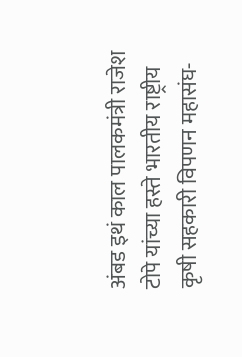अंबड इथं काल पालकमंत्री राजेश टोपे यांच्या हस्ते भारतीय राष्ट्रीय कृषी सहकारी विपणन महासंघ-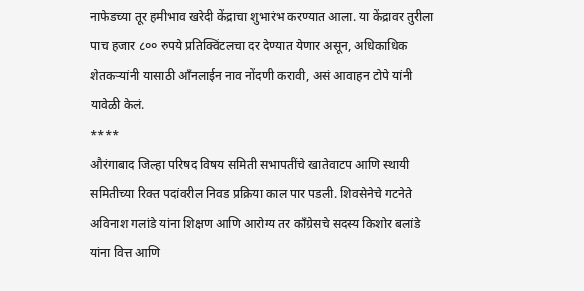नाफेडच्या तूर हमीभाव खरेदी केंद्राचा शुभारंभ करण्यात आला. या केंद्रावर तुरीला पाच हजार ८०० रुपये प्रतिक्विंटलचा दर देण्यात येणार असून, अधिकाधिक शेतकऱ्यांनी यासाठी आँनलाईन नाव नोंदणी करावी, असं आवाहन टोपे यांनी यावेळी केलं.
****
औरंगाबाद जिल्हा परिषद विषय समिती सभापतींचे खातेवाटप आणि स्थायी समितीच्या रिक्त पदांवरील निवड प्रक्रिया काल पार पडली. शिवसेनेचे गटनेते अविनाश गलांडे यांना शिक्षण आणि आरोग्य तर काँग्रेसचे सदस्य किशोर बलांडे यांना वित्त आणि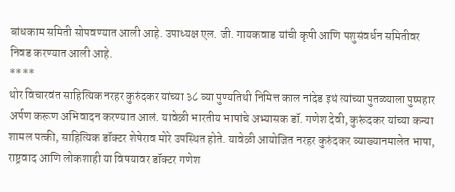बांधकाम समिती सोपवण्यात आली आहे. उपाध्यक्ष एल. जी. गायकवाड यांची कृषी आणि पशुसंवर्धन समितीवर निवड करण्यात आली आहे.
****
थोर विचारवंत साहित्यिक नरहर कुरुंदकर यांच्या ३८ व्या पुण्यतिथी निमित्त काल नांदेड इथं त्यांच्या पुतळ्याला पुष्पहार अर्पण करूण अभिवादन करण्यात आलं. यावेळी भारतीय भाषांचे अभ्यासक डॉ. गणेश देवी, कुरूंदकर यांच्या कन्या शामल पत्की, साहित्यिक डॉक्टर शेषेराव मोरे उपस्थित होते. यावेळी आयोजित नरहर कुरुंदकर व्याख्यानमालेत भाषा, राष्ट्रवाद आणि लोकशाही या विषयावर डॉक्टर गणेश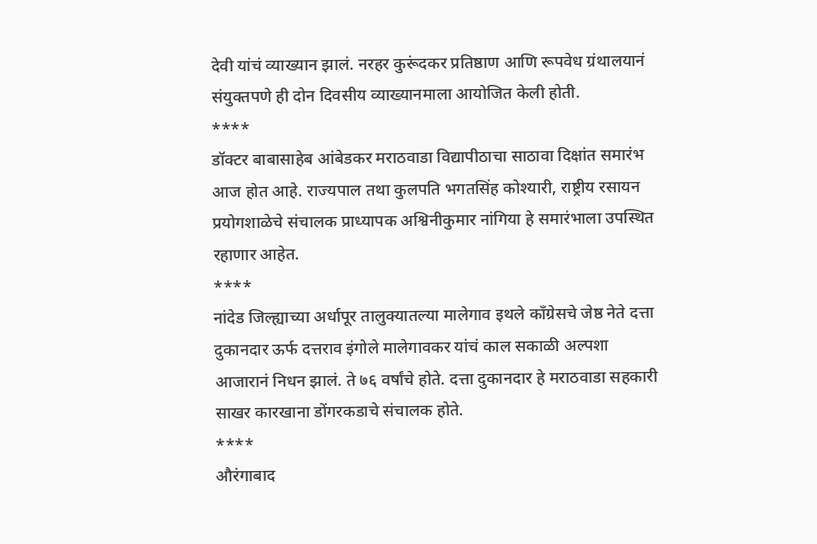देवी यांचं व्याख्यान झालं. नरहर कुरूंदकर प्रतिष्ठाण आणि रूपवेध ग्रंथालयानं संयुक्तपणे ही दोन दिवसीय व्याख्यानमाला आयोजित केली होती.
****
डॉक्टर बाबासाहेब आंबेडकर मराठवाडा विद्यापीठाचा साठावा दिक्षांत समारंभ आज होत आहे. राज्यपाल तथा कुलपति भगतसिंह कोश्यारी, राष्ट्रीय रसायन प्रयोगशाळेचे संचालक प्राध्यापक अश्विनीकुमार नांगिया हे समारंभाला उपस्थित रहाणार आहेत.
****
नांदेड जिल्ह्याच्या अर्धापूर तालुक्यातल्या मालेगाव इथले काँग्रेसचे जेष्ठ नेते दत्ता दुकानदार ऊर्फ दत्तराव इंगोले मालेगावकर यांचं काल सकाळी अल्पशा आजारानं निधन झालं. ते ७६ वर्षांचे होते. दत्ता दुकानदार हे मराठवाडा सहकारी साखर कारखाना डोंगरकडाचे संचालक होते.
****
औरंगाबाद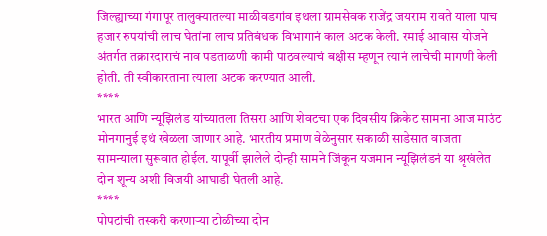जिल्ह्याच्या गंगापूर तालुक्यातल्या माळीवडगांव इथला ग्रामसेवक राजेंद्र जयराम रावते याला पाच हजार रुपयांची लाच घेतांना लाच प्रतिबंधक विभागानं काल अटक केली. रमाई आवास योजने अंतर्गत तक्रारदाराचं नाव पडताळणी कामी पाठवल्याचं बक्षीस म्हणून त्यानं लाचेची मागणी केली होती. ती स्वीकारताना त्याला अटक करण्यात आली.
****
भारत आणि न्यूझिलंड यांच्यातला तिसरा आणि शेवटचा एक दिवसीय क्रिकेट सामना आज माउंट मोनगानुई इथं खेळला जाणार आहे. भारतीय प्रमाण वेळेनुसार सकाळी साडेसात वाजता सामन्याला सुरूवात होईल. यापूर्वी झालेले दोन्ही सामने जिंकून यजमान न्यूझिलंडनं या श्रृखंलेत दोन शून्य अशी विजयी आघाडी घेतली आहे.
****
पोपटांची तस्करी करणाऱ्या टोळीच्या दोन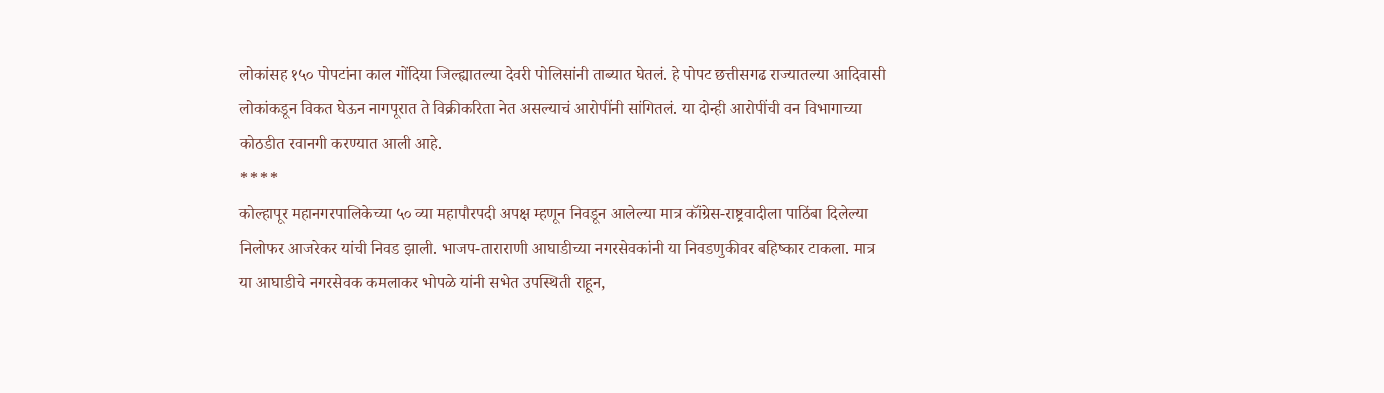लोकांसह १५० पोपटांना काल गोंदिया जिल्ह्यातल्या देवरी पोलिसांनी ताब्यात घेतलं. हे पोपट छत्तीसगढ राज्यातल्या आदिवासी लोकांकडून विकत घेऊन नागपूरात ते विक्रीकरिता नेत असल्याचं आरोपींनी सांगितलं. या दोन्ही आरोपींची वन विभागाच्या कोठडीत रवानगी करण्यात आली आहे.
****
कोल्हापूर महानगरपालिकेच्या ५० व्या महापौरपदी अपक्ष म्हणून निवडून आलेल्या मात्र कॉंग्रेस-राष्ट्रवादीला पाठिंबा दिलेल्या निलोफर आजरेकर यांची निवड झाली. भाजप-ताराराणी आघाडीच्या नगरसेवकांनी या निवडणुकीवर बहिष्कार टाकला. मात्र या आघाडीचे नगरसेवक कमलाकर भोपळे यांनी सभेत उपस्थिती राहून,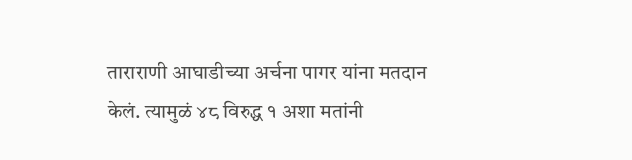ताराराणी आघाडीच्या अर्चना पागर यांना मतदान केलं. त्यामुळं ४८ विरुद्ध १ अशा मतांनी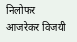निलोफर आजरेकर विजयी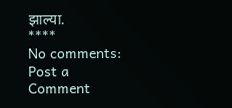झाल्या.
****
No comments:
Post a Comment